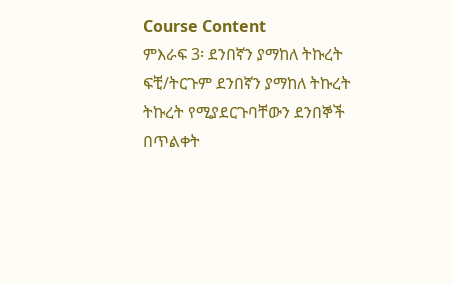Course Content
ምእራፍ 3፡ ደንበኛን ያማከለ ትኩረት
ፍቺ/ትርጉም ደንበኛን ያማከለ ትኩረት ትኩረት የሚያደርጉባቸውን ደንበኞች በጥልቀት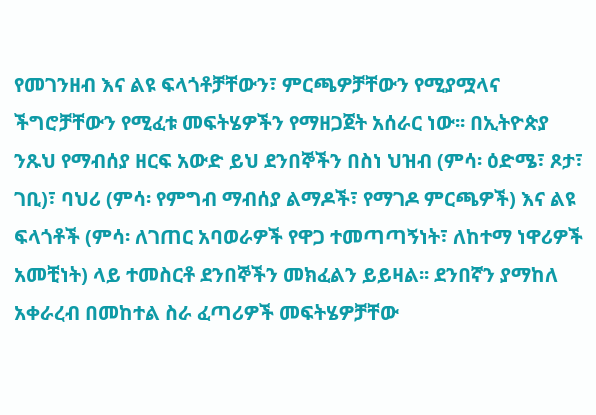የመገንዘብ እና ልዩ ፍላጎቶቻቸውን፣ ምርጫዎቻቸውን የሚያሟላና ችግሮቻቸውን የሚፈቱ መፍትሄዎችን የማዘጋጀት አሰራር ነው፡፡ በኢትዮጵያ ንጹህ የማብሰያ ዘርፍ አውድ ይህ ደንበኞችን በስነ ህዝብ (ምሳ፡ ዕድሜ፣ ጾታ፣ ገቢ)፣ ባህሪ (ምሳ፡ የምግብ ማብሰያ ልማዶች፣ የማገዶ ምርጫዎች) እና ልዩ ፍላጎቶች (ምሳ፡ ለገጠር አባወራዎች የዋጋ ተመጣጣኝነት፣ ለከተማ ነዋሪዎች አመቺነት) ላይ ተመስርቶ ደንበኞችን መክፈልን ይይዛል፡፡ ደንበኛን ያማከለ አቀራረብ በመከተል ስራ ፈጣሪዎች መፍትሄዎቻቸው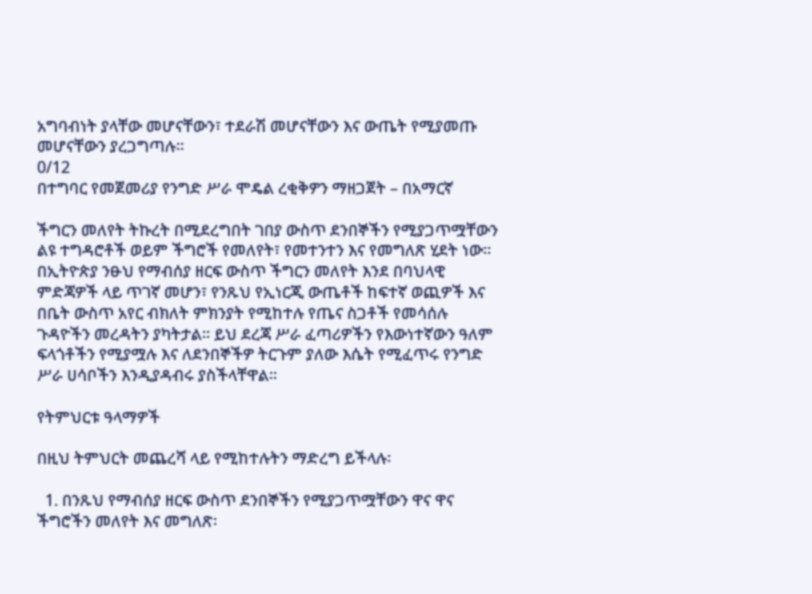አግባብነት ያላቸው መሆናቸውን፣ ተደራሽ መሆናቸውን እና ውጤት የሚያመጡ መሆናቸውን ያረጋግጣሉ፡፡
0/12
በተግባር የመጀመሪያ የንግድ ሥራ ሞዴል ረቂቅዎን ማዘጋጀት – በአማርኛ

ችግርን መለየት ትኩረት በሚደረግበት ገበያ ውስጥ ደንበኞችን የሚያጋጥሟቸውን ልዩ ተግዳሮቶች ወይም ችግሮች የመለየት፣ የመተንተን እና የመግለጽ ሂደት ነው፡፡ በኢትዮጵያ ንፁህ የማብሰያ ዘርፍ ውስጥ ችግርን መለየት እንደ በባህላዊ ምድጃዎች ላይ ጥገኛ መሆን፣ የንጹህ የኢነርጂ ውጤቶች ከፍተኛ ወጪዎች እና በቤት ውስጥ አየር ብክለት ምክንያት የሚከተሉ የጤና ስጋቶች የመሳሰሉ ጉዳዮችን መረዳትን ያካትታል፡፡ ይህ ደረጃ ሥራ ፈጣሪዎችን የእውነተኛውን ዓለም ፍላጎቶችን የሚያሟሉ እና ለደንበኞችዎ ትርጉም ያለው እሴት የሚፈጥሩ የንግድ ሥራ ሀሳቦችን እንዲያዳብሩ ያስችላቸዋል፡፡

የትምህርቱ ዓላማዎች

በዚህ ትምህርት መጨረሻ ላይ የሚከተሉትን ማድረግ ይችላሉ፡

  1. በንጹህ የማብሰያ ዘርፍ ውስጥ ደንበኞችን የሚያጋጥሟቸውን ዋና ዋና ችግሮችን መለየት እና መግለጽ፡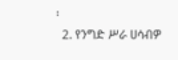፡
  2. የንግድ ሥራ ሀሳብዎ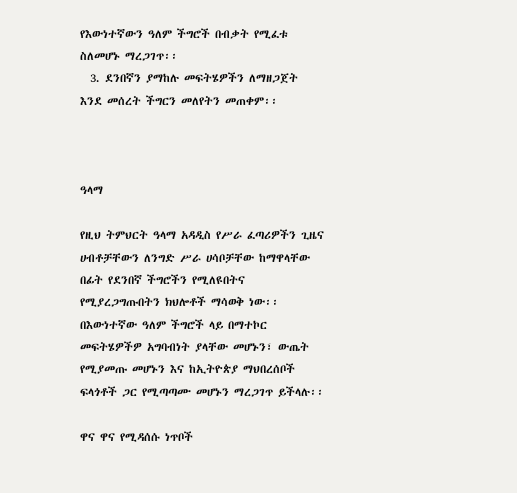የእውነተኛውን ዓለም ችግሮች በብቃት የሚፈቱ ስለመሆኑ ማረጋገጥ፡፡
  3. ደንበኛን ያማከሉ መፍትሄዎችን ለማዘጋጀት እንደ መሰረት ችግርን መለየትን መጠቀም፡፡



ዓላማ

የዚህ ትምህርት ዓላማ አዳዲስ የሥራ ፈጣሪዎችን ጊዜና ሀብቶቻቸውን ለንግድ ሥራ ሀሳቦቻቸው ከማዋላቸው በፊት የደንበኛ ችግሮችን የሚለዩበትና የሚያረጋግጡበትን ክህሎቶች ማሳወቅ ነው፡፡ በእውነተኛው ዓለም ችግሮች ላይ በማተኮር መፍትሄዎችዎ አግባብነት ያላቸው መሆኑን፣ ውጤት የሚያመጡ መሆኑን እና ከኢትዮጵያ ማህበረሰቦች ፍላጎቶች ጋር የሚጣጣሙ መሆኑን ማረጋገጥ ይችላሉ፡፡

ዋና ዋና የሚዳሰሱ ነጥቦች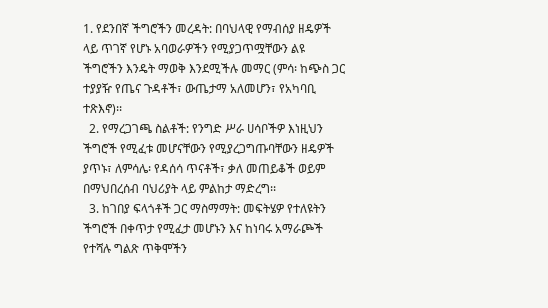1. የደንበኛ ችግሮችን መረዳት: በባህላዊ የማብሰያ ዘዴዎች ላይ ጥገኛ የሆኑ አባወራዎችን የሚያጋጥሟቸውን ልዩ ችግሮችን እንዴት ማወቅ እንደሚችሉ መማር (ምሳ፡ ከጭስ ጋር ተያያዥ የጤና ጉዳቶች፣ ውጤታማ አለመሆን፣ የአካባቢ ተጽእኖ)፡፡
  2. የማረጋገጫ ስልቶች: የንግድ ሥራ ሀሳቦችዎ እነዚህን ችግሮች የሚፈቱ መሆናቸውን የሚያረጋግጡባቸውን ዘዴዎች ያጥኑ፣ ለምሳሌ፡ የዳሰሳ ጥናቶች፣ ቃለ መጠይቆች ወይም በማህበረሰብ ባህሪያት ላይ ምልከታ ማድረግ፡፡
  3. ከገበያ ፍላጎቶች ጋር ማስማማት: መፍትሄዎ የተለዩትን ችግሮች በቀጥታ የሚፈታ መሆኑን እና ከነባሩ አማራጮች የተሻሉ ግልጽ ጥቅሞችን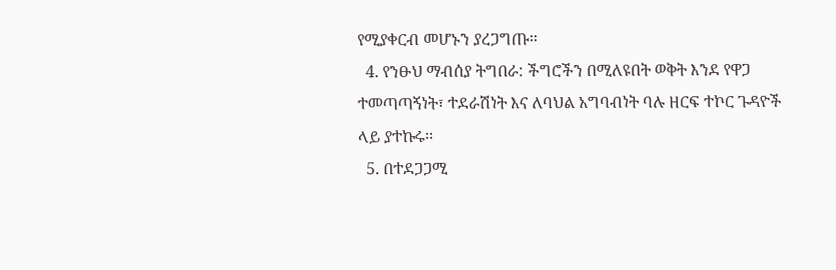የሚያቀርብ መሆኑን ያረጋግጡ፡፡
  4. የንፁህ ማብሰያ ትግበራ: ችግሮችን በሚለዩበት ወቅት እንደ የዋጋ ተመጣጣኝነት፣ ተደራሽነት እና ለባህል አግባብነት ባሉ ዘርፍ ተኮር ጉዳዮች ላይ ያተኩሩ፡፡
  5. በተደጋጋሚ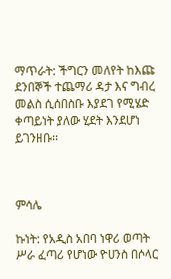ማጥራት: ችግርን መለየት ከእጩ ደንበኞች ተጨማሪ ዳታ እና ግብረ መልስ ሲሰበስቡ እያደገ የሚሄድ ቀጣይነት ያለው ሂደት እንደሆነ ይገንዘቡ፡፡



ምሳሌ

ኩነት: የአዲስ አበባ ነዋሪ ወጣት ሥራ ፈጣሪ የሆነው ዮሀንስ በሶላር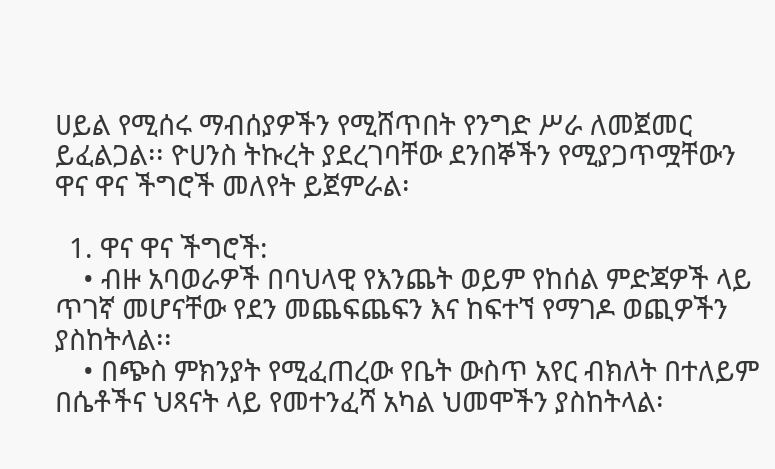ሀይል የሚሰሩ ማብሰያዎችን የሚሸጥበት የንግድ ሥራ ለመጀመር ይፈልጋል፡፡ ዮሀንስ ትኩረት ያደረገባቸው ደንበኞችን የሚያጋጥሟቸውን ዋና ዋና ችግሮች መለየት ይጀምራል፡

  1. ዋና ዋና ችግሮች:
    • ብዙ አባወራዎች በባህላዊ የእንጨት ወይም የከሰል ምድጃዎች ላይ ጥገኛ መሆናቸው የደን መጨፍጨፍን እና ከፍተኘ የማገዶ ወጪዎችን ያስከትላል፡፡
    • በጭስ ምክንያት የሚፈጠረው የቤት ውስጥ አየር ብክለት በተለይም በሴቶችና ህጻናት ላይ የመተንፈሻ አካል ህመሞችን ያስከትላል፡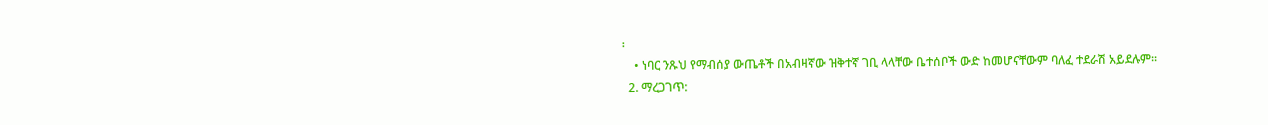፡
    • ነባር ንጹህ የማብሰያ ውጤቶች በአብዛኛው ዝቅተኛ ገቢ ላላቸው ቤተሰቦች ውድ ከመሆናቸውም ባለፈ ተደራሽ አይደሉም፡፡
  2. ማረጋገጥ: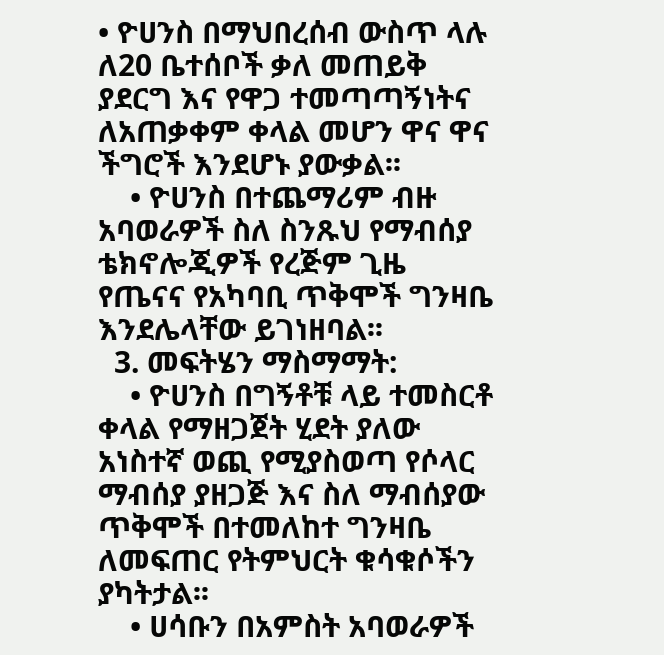• ዮሀንስ በማህበረሰብ ውስጥ ላሉ ለ20 ቤተሰቦች ቃለ መጠይቅ ያደርግ እና የዋጋ ተመጣጣኝነትና ለአጠቃቀም ቀላል መሆን ዋና ዋና ችግሮች እንደሆኑ ያውቃል፡፡
    • ዮሀንስ በተጨማሪም ብዙ አባወራዎች ስለ ስንጹህ የማብሰያ ቴክኖሎጂዎች የረጅም ጊዜ የጤናና የአካባቢ ጥቅሞች ግንዛቤ እንደሌላቸው ይገነዘባል፡፡
  3. መፍትሄን ማስማማት:
    • ዮሀንስ በግኝቶቹ ላይ ተመስርቶ ቀላል የማዘጋጀት ሂደት ያለው አነስተኛ ወጪ የሚያስወጣ የሶላር ማብሰያ ያዘጋጅ እና ስለ ማብሰያው ጥቅሞች በተመለከተ ግንዛቤ ለመፍጠር የትምህርት ቁሳቁሶችን ያካትታል፡፡
    • ሀሳቡን በአምስት አባወራዎች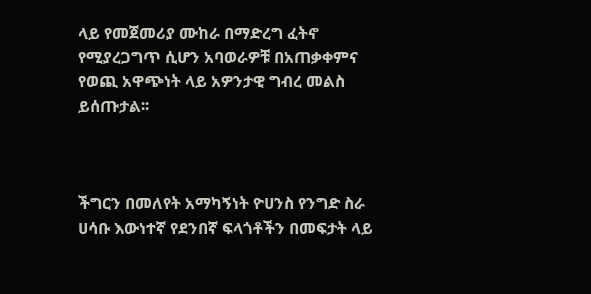ላይ የመጀመሪያ ሙከራ በማድረግ ፈትኖ የሚያረጋግጥ ሲሆን አባወራዎቹ በአጠቃቀምና የወጪ አዋጭነት ላይ አዎንታዊ ግብረ መልስ ይሰጡታል፡፡



ችግርን በመለየት አማካኝነት ዮሀንስ የንግድ ስራ ሀሳቡ እውነተኛ የደንበኛ ፍላጎቶችን በመፍታት ላይ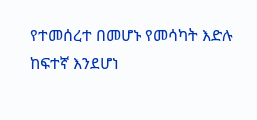የተመሰረተ በመሆኑ የመሳካት እድሉ ከፍተኛ እንደሆነ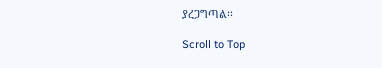ያረጋግጣል፡፡

Scroll to Top